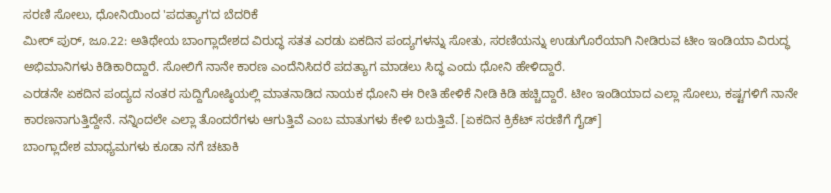ಸರಣಿ ಸೋಲು, ಧೋನಿಯಿಂದ 'ಪದತ್ಯಾಗ'ದ ಬೆದರಿಕೆ
ಮೀರ್ ಪುರ್, ಜೂ.22: ಅತಿಥೇಯ ಬಾಂಗ್ಲಾದೇಶದ ವಿರುದ್ಧ ಸತತ ಎರಡು ಏಕದಿನ ಪಂದ್ಯಗಳನ್ನು ಸೋತು, ಸರಣಿಯನ್ನು ಉಡುಗೊರೆಯಾಗಿ ನೀಡಿರುವ ಟೀಂ ಇಂಡಿಯಾ ವಿರುದ್ಧ ಅಭಿಮಾನಿಗಳು ಕಿಡಿಕಾರಿದ್ದಾರೆ. ಸೋಲಿಗೆ ನಾನೇ ಕಾರಣ ಎಂದೆನಿಸಿದರೆ ಪದತ್ಯಾಗ ಮಾಡಲು ಸಿದ್ಧ ಎಂದು ಧೋನಿ ಹೇಳಿದ್ದಾರೆ.
ಎರಡನೇ ಏಕದಿನ ಪಂದ್ಯದ ನಂತರ ಸುದ್ದಿಗೋಷ್ಠಿಯಲ್ಲಿ ಮಾತನಾಡಿದ ನಾಯಕ ಧೋನಿ ಈ ರೀತಿ ಹೇಳಿಕೆ ನೀಡಿ ಕಿಡಿ ಹಚ್ಚಿದ್ದಾರೆ. ಟೀಂ ಇಂಡಿಯಾದ ಎಲ್ಲಾ ಸೋಲು, ಕಷ್ಟಗಳಿಗೆ ನಾನೇ ಕಾರಣನಾಗುತ್ತಿದ್ದೇನೆ. ನನ್ನಿಂದಲೇ ಎಲ್ಲಾ ತೊಂದರೆಗಳು ಆಗುತ್ತಿವೆ ಎಂಬ ಮಾತುಗಳು ಕೇಳಿ ಬರುತ್ತಿವೆ. [ಏಕದಿನ ಕ್ರಿಕೆಟ್ ಸರಣಿಗೆ ಗೈಡ್]
ಬಾಂಗ್ಲಾದೇಶ ಮಾಧ್ಯಮಗಳು ಕೂಡಾ ನಗೆ ಚಟಾಕಿ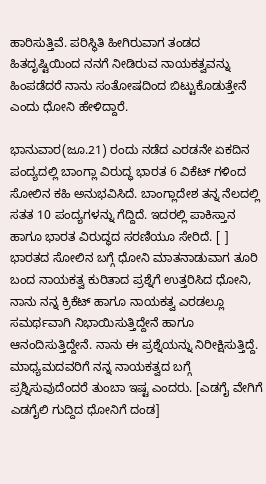ಹಾರಿಸುತ್ತಿವೆ. ಪರಿಸ್ಥಿತಿ ಹೀಗಿರುವಾಗ ತಂಡದ ಹಿತದೃಷ್ಟಿಯಿಂದ ನನಗೆ ನೀಡಿರುವ ನಾಯಕತ್ವವನ್ನು ಹಿಂಪಡೆದರೆ ನಾನು ಸಂತೋಷದಿಂದ ಬಿಟ್ಟುಕೊಡುತ್ತೇನೆ ಎಂದು ಧೋನಿ ಹೇಳಿದ್ದಾರೆ.

ಭಾನುವಾರ(ಜೂ.21) ರಂದು ನಡೆದ ಎರಡನೇ ಏಕದಿನ ಪಂದ್ಯದಲ್ಲಿ ಬಾಂಗ್ಲಾ ವಿರುದ್ಧ ಭಾರತ 6 ವಿಕೆಟ್ ಗಳಿಂದ ಸೋಲಿನ ಕಹಿ ಅನುಭವಿಸಿದೆ. ಬಾಂಗ್ಲಾದೇಶ ತನ್ನ ನೆಲದಲ್ಲಿ ಸತತ 10 ಪಂದ್ಯಗಳನ್ನು ಗೆದ್ದಿದೆ. ಇದರಲ್ಲಿ ಪಾಕಿಸ್ತಾನ ಹಾಗೂ ಭಾರತ ವಿರುದ್ಧದ ಸರಣಿಯೂ ಸೇರಿದೆ. [ ]
ಭಾರತದ ಸೋಲಿನ ಬಗ್ಗೆ ಧೋನಿ ಮಾತನಾಡುವಾಗ ತೂರಿ ಬಂದ ನಾಯಕತ್ವ ಕುರಿತಾದ ಪ್ರಶ್ನೆಗೆ ಉತ್ತರಿಸಿದ ಧೋನಿ, ನಾನು ನನ್ನ ಕ್ರಿಕೆಟ್ ಹಾಗೂ ನಾಯಕತ್ವ ಎರಡಲ್ಲೂ ಸಮರ್ಥವಾಗಿ ನಿಭಾಯಿಸುತ್ತಿದ್ದೇನೆ ಹಾಗೂ ಆನಂದಿಸುತ್ತಿದ್ದೇನೆ. ನಾನು ಈ ಪ್ರಶ್ನೆಯನ್ನು ನಿರೀಕ್ಷಿಸುತ್ತಿದ್ದೆ. ಮಾಧ್ಯಮದವರಿಗೆ ನನ್ನ ನಾಯಕತ್ವದ ಬಗ್ಗೆ ಪ್ರಶ್ನಿಸುವುದೆಂದರೆ ತುಂಬಾ ಇಷ್ಟ ಎಂದರು. [ಎಡಗೈ ವೇಗಿಗೆ ಎಡಗೈಲಿ ಗುದ್ದಿದ ಧೋನಿಗೆ ದಂಡ]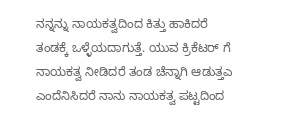ನನ್ನನ್ನು ನಾಯಕತ್ವದಿಂದ ಕಿತ್ತು ಹಾಕಿದರೆ ತಂಡಕ್ಕೆ ಒಳ್ಳೆಯದಾಗುತ್ತೆ. ಯುವ ಕ್ರಿಕೆಟರ್ ಗೆ ನಾಯಕತ್ವ ನೀಡಿದರೆ ತಂಡ ಚೆನ್ನಾಗಿ ಆಡುತ್ತಎ ಎಂದೆನಿಸಿದರೆ ನಾನು ನಾಯಕತ್ವ ಪಟ್ಟದಿಂದ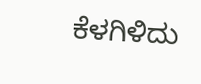ಕೆಳಗಿಳಿದು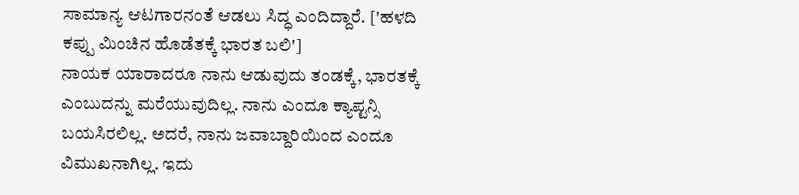ಸಾಮಾನ್ಯ ಆಟಗಾರನಂತೆ ಆಡಲು ಸಿದ್ಧ ಎಂದಿದ್ದಾರೆ. ['ಹಳದಿ ಕಪ್ಪು ಮಿಂಚಿನ ಹೊಡೆತಕ್ಕೆ ಭಾರತ ಬಲಿ']
ನಾಯಕ ಯಾರಾದರೂ ನಾನು ಆಡುವುದು ತಂಡಕ್ಕೆ, ಭಾರತಕ್ಕೆ ಎಂಬುದನ್ನು ಮರೆಯುವುದಿಲ್ಲ. ನಾನು ಎಂದೂ ಕ್ಯಾಪ್ಟನ್ಸಿ ಬಯಸಿರಲಿಲ್ಲ. ಅದರೆ, ನಾನು ಜವಾಬ್ದಾರಿಯಿಂದ ಎಂದೂ ವಿಮುಖನಾಗಿಲ್ಲ. ಇದು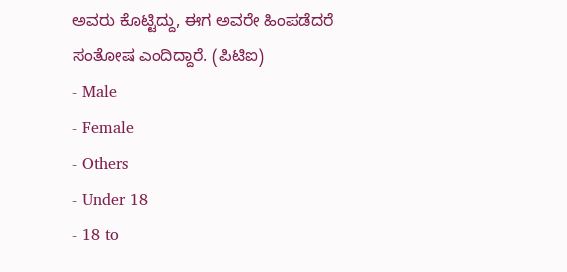ಅವರು ಕೊಟ್ಟಿದ್ದು, ಈಗ ಅವರೇ ಹಿಂಪಡೆದರೆ ಸಂತೋಷ ಎಂದಿದ್ದಾರೆ. (ಪಿಟಿಐ)
- Male
- Female
- Others
- Under 18
- 18 to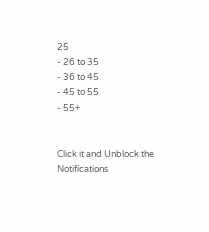25
- 26 to 35
- 36 to 45
- 45 to 55
- 55+


Click it and Unblock the Notifications